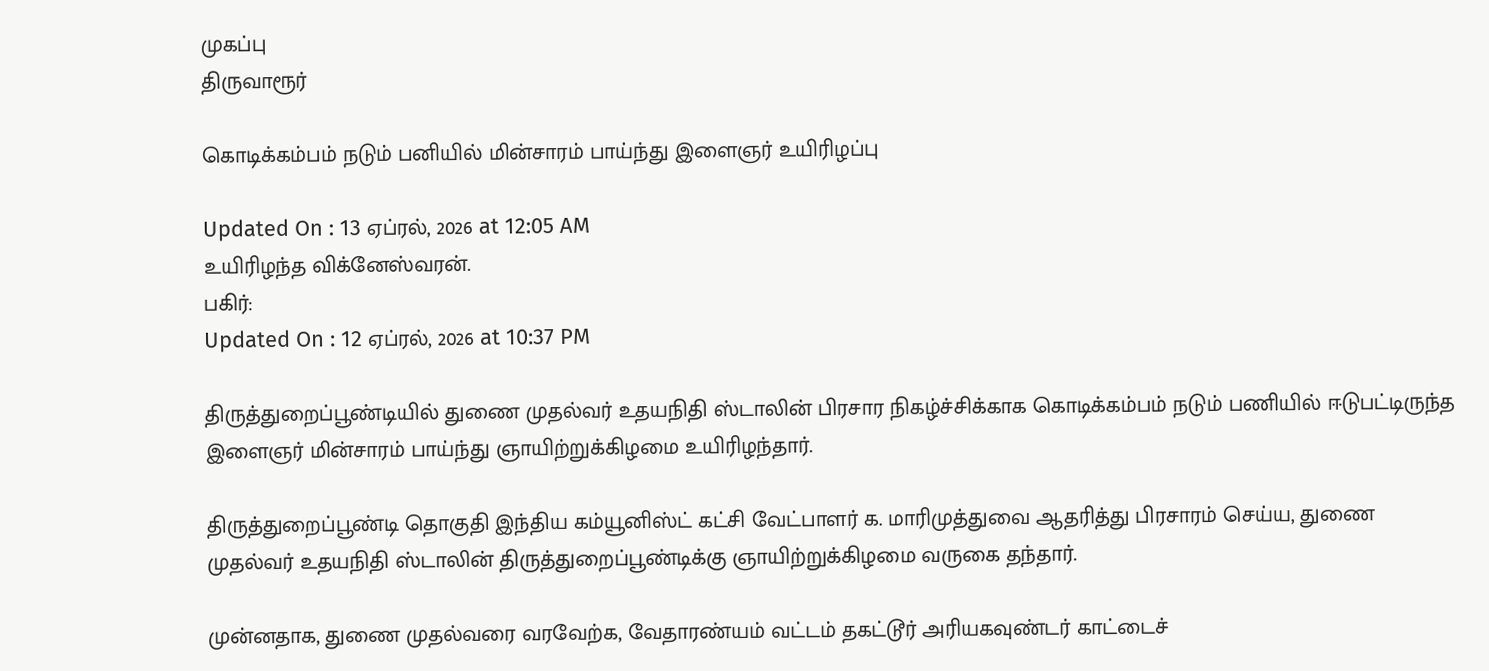முகப்பு
திருவாரூர்

கொடிக்கம்பம் நடும் பனியில் மின்சாரம் பாய்ந்து இளைஞர் உயிரிழப்பு

Updated On : 13 ஏப்ரல், 2026 at 12:05 AM
உயிரிழந்த விக்னேஸ்வரன்.
பகிர்:
Updated On : 12 ஏப்ரல், 2026 at 10:37 PM

திருத்துறைப்பூண்டியில் துணை முதல்வர் உதயநிதி ஸ்டாலின் பிரசார நிகழ்ச்சிக்காக கொடிக்கம்பம் நடும் பணியில் ஈடுபட்டிருந்த இளைஞர் மின்சாரம் பாய்ந்து ஞாயிற்றுக்கிழமை உயிரிழந்தார்.

திருத்துறைப்பூண்டி தொகுதி இந்திய கம்யூனிஸ்ட் கட்சி வேட்பாளர் க. மாரிமுத்துவை ஆதரித்து பிரசாரம் செய்ய, துணை முதல்வர் உதயநிதி ஸ்டாலின் திருத்துறைப்பூண்டிக்கு ஞாயிற்றுக்கிழமை வருகை தந்தார்.

முன்னதாக, துணை முதல்வரை வரவேற்க, வேதாரண்யம் வட்டம் தகட்டூர் அரியகவுண்டர் காட்டைச்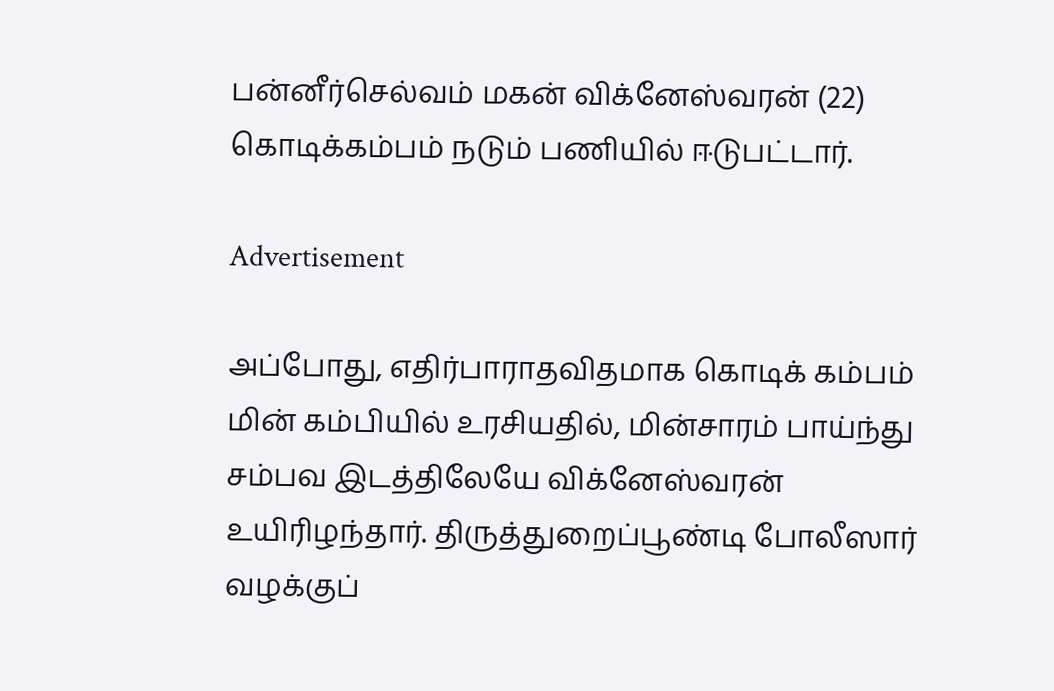பன்னீர்செல்வம் மகன் விக்னேஸ்வரன் (22) கொடிக்கம்பம் நடும் பணியில் ஈடுபட்டார்.

Advertisement

அப்போது, எதிர்பாராதவிதமாக கொடிக் கம்பம் மின் கம்பியில் உரசியதில், மின்சாரம் பாய்ந்து சம்பவ இடத்திலேயே விக்னேஸ்வரன் உயிரிழந்தார். திருத்துறைப்பூண்டி போலீஸார் வழக்குப்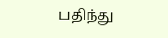பதிந்து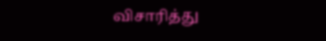விசாரித்து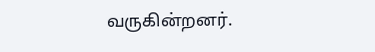வருகின்றனர்.